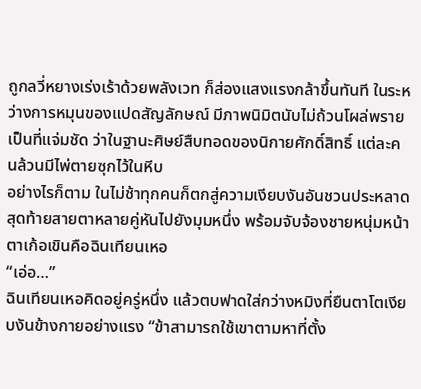ถูกลวี่หยางเร่งเร้าด้วยพลังเวท ก็ส่องแสงแรงกล้าขึ้นทันที ในระหว่างการหมุนของแปดสัญลักษณ์ มีภาพนิมิตนับไม่ถ้วนโผล่พราย
เป็นที่แจ่มชัด ว่าในฐานะศิษย์สืบทอดของนิกายศักดิ์สิทธิ์ แต่ละคนล้วนมีไพ่ตายซุกไว้ในหีบ
อย่างไรก็ตาม ในไม่ช้าทุกคนก็ตกสู่ความเงียบงันอันชวนประหลาด สุดท้ายสายตาหลายคู่หันไปยังมุมหนึ่ง พร้อมจับจ้องชายหนุ่มหน้าตาเก้อเขินคือฉินเทียนเหอ
“เอ่อ…”
ฉินเทียนเหอคิดอยู่ครู่หนึ่ง แล้วตบฟาดใส่กว่างหมิงที่ยืนตาโตเงียบงันข้างกายอย่างแรง “ข้าสามารถใช้เขาตามหาที่ตั้ง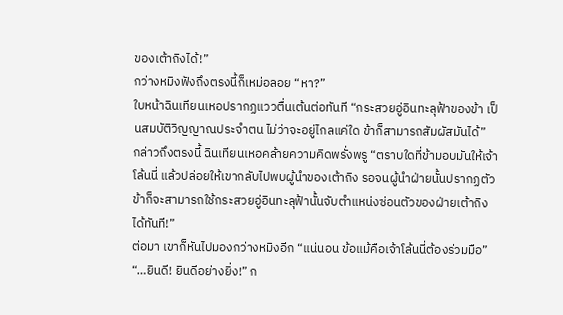ของเต้าถิงได้!”
กว่างหมิงฟังถึงตรงนี้ก็เหม่อลอย “หา?”
ใบหน้าฉินเทียนเหอปรากฏแววตื่นเต้นต่อทันที “กระสวยอู่อินทะลุฟ้าของข้า เป็นสมบัติวิญญาณประจำตน ไม่ว่าจะอยู่ไกลแค่ใด ข้าก็สามารถสัมผัสมันได้”
กล่าวถึงตรงนี้ ฉินเทียนเหอคล้ายความคิดพรั่งพรู “ตราบใดที่ข้ามอบมันให้เจ้าโล้นนี่ แล้วปล่อยให้เขากลับไปพบผู้นำของเต้าถิง รอจนผู้นำฝ่ายนั้นปรากฏตัว ข้าก็จะสามารถใช้กระสวยอู่อินทะลุฟ้านั้นจับตำแหน่งซ่อนตัวของฝ่ายเต้าถิงได้ทันที!”
ต่อมา เขาก็หันไปมองกว่างหมิงอีก “แน่นอน ข้อแม้คือเจ้าโล้นนี่ต้องร่วมมือ”
“…ยินดี! ยินดีอย่างยิ่ง!” ก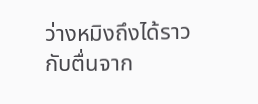ว่างหมิงถึงได้ราวกับตื่นจาก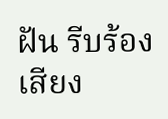ฝัน รีบร้องเสียง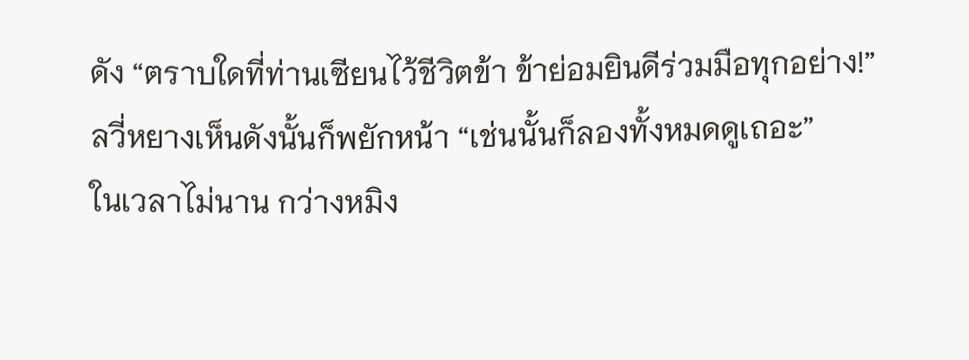ดัง “ตราบใดที่ท่านเซียนไว้ชีวิตข้า ข้าย่อมยินดีร่วมมือทุกอย่าง!”
ลวี่หยางเห็นดังนั้นก็พยักหน้า “เช่นนั้นก็ลองทั้งหมดดูเถอะ”
ในเวลาไม่นาน กว่างหมิง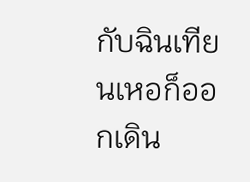กับฉินเทียนเหอก็ออกเดิน